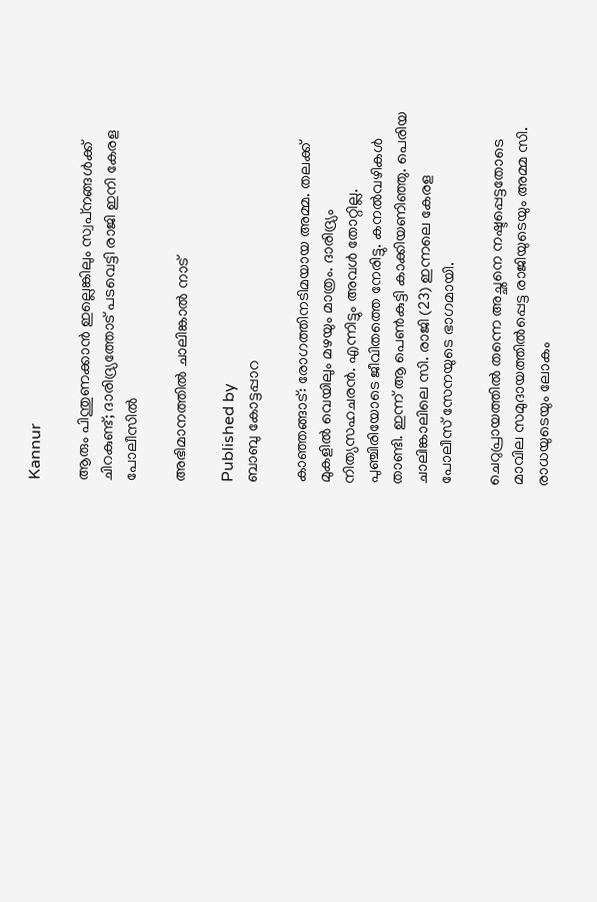Kannur

ആരും പിന്തുണക്കാന്‍ ഇല്ലെങ്കിലും സ്വപ്‌നങ്ങള്‍ക്ക് ചിറകുണ്ട്; ദാരിദ്ര്യത്തോട് പടവെട്ടി രാജി ഇനി കേരള പോലീസില്‍

അഭിമാനത്തില്‍ ചാലിങ്കാല്‍ നാട്

Published by
ബാബു കോട്ടപ്പാറ

കാഞ്ഞങ്ങാട്: രോഗത്തിനടിമയായ അമ്മ. തലക്ക് മുകളില്‍ വെയിലും മഴയും മാത്രം. ദാരിദ്ര്യം നിത്യസഹചരന്‍. എന്നിട്ടും അവള്‍ തോറ്റില്ല. പുഞ്ചിരിയോടെ ജീവിതത്തെ നേരിട്ടു. കനല്‍വഴികള്‍ താണ്ടി. ഇന്ന് ആ പെണ്‍കുട്ടി കാക്കിയണിഞ്ഞു. പെരിയ ചാലിങ്കാലിലെ സി. രാജി (23) ഇന്നലെ കേരള പോലീസ് സേനയുടെ ഭാഗമായി.

ചെറുപ്രായത്തില്‍ തന്നെ അച്ഛനെ നഷ്ടപ്പെട്ടതോടെ മാവില സമുദായത്തില്‍പ്പെട്ട രാജിയുടെയും അമ്മ സി. രാധയുടെയും ലോകം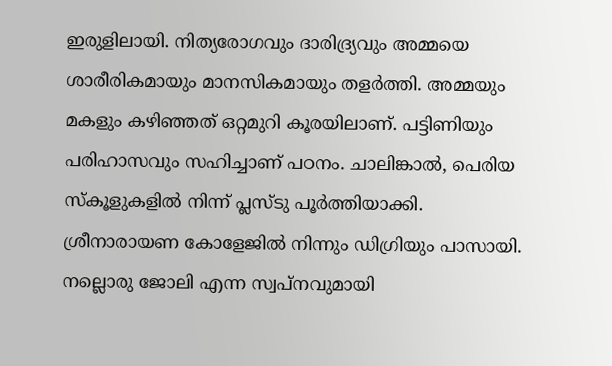ഇരുളിലായി. നിത്യരോഗവും ദാരിദ്ര്യവും അമ്മയെ ശാരീരികമായും മാനസികമായും തളര്‍ത്തി. അമ്മയും മകളും കഴിഞ്ഞത് ഒറ്റമുറി കൂരയിലാണ്. പട്ടിണിയും പരിഹാസവും സഹിച്ചാണ് പഠനം. ചാലിങ്കാല്‍, പെരിയ സ്‌കൂളുകളില്‍ നിന്ന് പ്ലസ്ടു പൂര്‍ത്തിയാക്കി. ശ്രീനാരായണ കോളേജില്‍ നിന്നും ഡിഗ്രിയും പാസായി. നല്ലൊരു ജോലി എന്ന സ്വപ്‌നവുമായി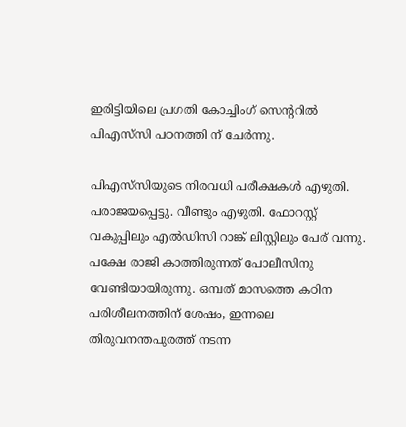ഇരിട്ടിയിലെ പ്രഗതി കോച്ചിംഗ് സെന്ററില്‍ പിഎസ്‌സി പഠനത്തി ന് ചേര്‍ന്നു.

പിഎസ്‌സിയുടെ നിരവധി പരീക്ഷകള്‍ എഴുതി. പരാജയപ്പെട്ടു. വീണ്ടും എഴുതി. ഫോറസ്റ്റ് വകുപ്പിലും എല്‍ഡിസി റാങ്ക് ലിസ്റ്റിലും പേര് വന്നു. പക്ഷേ രാജി കാത്തിരുന്നത് പോലീസിനു വേണ്ടിയായിരുന്നു. ഒമ്പത് മാസത്തെ കഠിന പരിശീലനത്തിന് ശേഷം, ഇന്നലെ തിരുവനന്തപുരത്ത് നടന്ന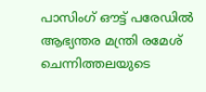പാസിംഗ് ഔട്ട് പരേഡില്‍ ആഭ്യന്തര മന്ത്രി രമേശ് ചെന്നിത്തലയുടെ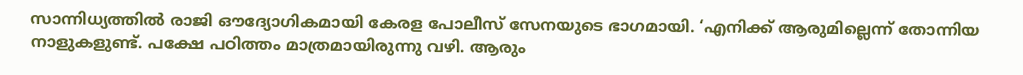സാന്നിധ്യത്തില്‍ രാജി ഔദ്യോഗികമായി കേരള പോലീസ് സേനയുടെ ഭാഗമായി. ‘എനിക്ക് ആരുമില്ലെന്ന് തോന്നിയ നാളുകളുണ്ട്. പക്ഷേ പഠിത്തം മാത്രമായിരുന്നു വഴി. ആരും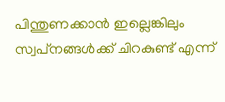പിന്തുണക്കാന്‍ ഇല്ലെങ്കിലും സ്വപ്‌നങ്ങള്‍ക്ക് ചിറകുണ്ട് എന്ന്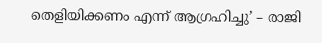തെളിയിക്കണം എന്ന് ആഗ്രഹിച്ചു’ – രാജി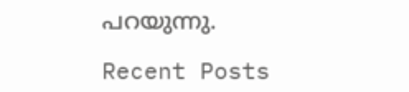പറയുന്നു.

Recent Posts